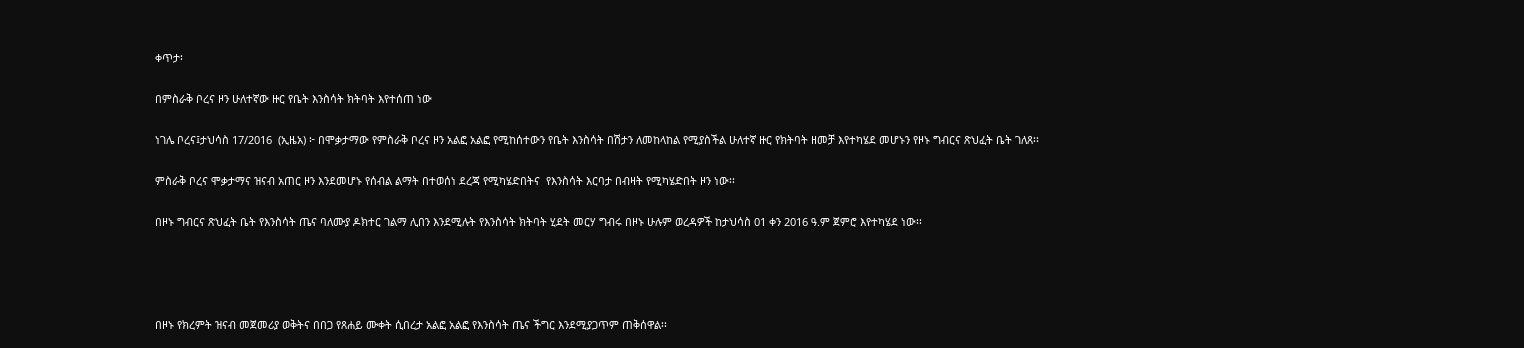ቀጥታ፡

በምስራቅ ቦረና ዞን ሁለተኛው ዙር የቤት እንስሳት ክትባት እየተሰጠ ነው

ነገሌ ቦረና፤ታህሳስ 17/2016  (ኢዜአ) ፦ በሞቃታማው የምስራቅ ቦረና ዞን አልፎ አልፎ የሚከሰተውን የቤት እንስሳት በሽታን ለመከላከል የሚያስችል ሁለተኛ ዙር የክትባት ዘመቻ እየተካሄደ መሆኑን የዞኑ ግብርና ጽህፈት ቤት ገለጸ፡፡

ምስራቅ ቦረና ሞቃታማና ዝናብ አጠር ዞን እንደመሆኑ የሰብል ልማት በተወሰነ ደረጃ የሚካሄድበትና  የእንስሳት እርባታ በብዛት የሚካሄድበት ዞን ነው፡፡

በዞኑ ግብርና ጽህፈት ቤት የእንስሳት ጤና ባለሙያ ዶክተር ገልማ ሊበን እንደሚሉት የእንስሳት ክትባት ሂደት መርሃ ግብሩ በዞኑ ሁሉም ወረዳዎች ከታህሳስ 01 ቀን 2016 ዓ.ም ጀምሮ እየተካሄደ ነው፡፡




በዞኑ የክረምት ዝናብ መጀመሪያ ወቅትና በበጋ የጸሐይ ሙቀት ሲበረታ አልፎ አልፎ የእንስሳት ጤና ችግር እንደሚያጋጥም ጠቅሰዋል፡፡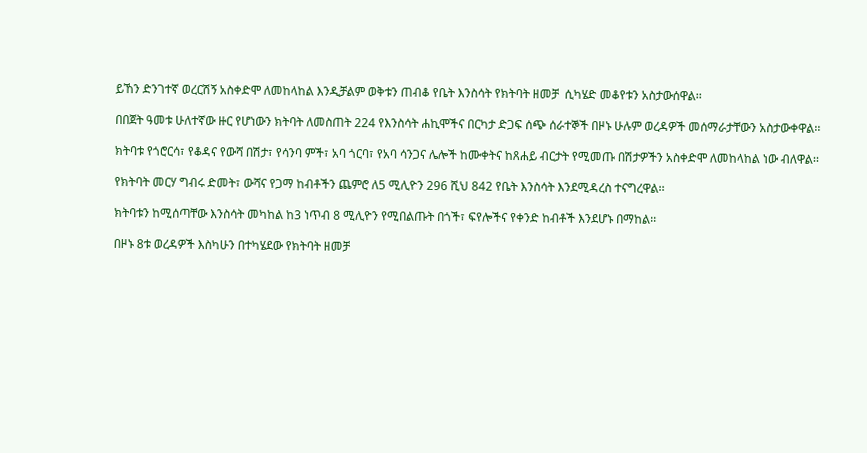ይኸን ድንገተኛ ወረርሽኝ አስቀድሞ ለመከላከል እንዲቻልም ወቅቱን ጠብቆ የቤት እንስሳት የክትባት ዘመቻ  ሲካሄድ መቆየቱን አስታውሰዋል፡፡

በበጀት ዓመቱ ሁለተኛው ዙር የሆነውን ክትባት ለመስጠት 224 የእንስሳት ሐኪሞችና በርካታ ድጋፍ ሰጭ ሰራተኞች በዞኑ ሁሉም ወረዳዎች መሰማራታቸውን አስታውቀዋል፡፡

ክትባቱ የጎሮርሳ፣ የቆዳና የውሻ በሽታ፣ የሳንባ ምች፣ አባ ጎርባ፣ የአባ ሳንጋና ሌሎች ከሙቀትና ከጸሐይ ብርታት የሚመጡ በሽታዎችን አስቀድሞ ለመከላከል ነው ብለዋል፡፡

የክትባት መርሃ ግብሩ ድመት፣ ውሻና የጋማ ከብቶችን ጨምሮ ለ5 ሚሊዮን 296 ሺህ 842 የቤት እንስሳት እንደሚዳረስ ተናግረዋል፡፡

ክትባቱን ከሚሰጣቸው እንስሳት መካከል ከ3 ነጥብ 8 ሚሊዮን የሚበልጡት በጎች፣ ፍየሎችና የቀንድ ከብቶች እንደሆኑ በማከል፡፡

በዞኑ 8ቱ ወረዳዎች እስካሁን በተካሄደው የክትባት ዘመቻ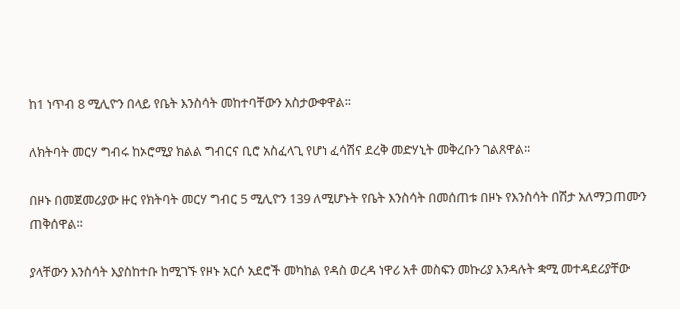ከ1 ነጥብ 8 ሚሊዮን በላይ የቤት እንስሳት መከተባቸውን አስታውቀዋል፡፡

ለክትባት መርሃ ግብሩ ከኦሮሚያ ክልል ግብርና ቢሮ አስፈላጊ የሆነ ፈሳሽና ደረቅ መድሃኒት መቅረቡን ገልጸዋል፡፡

በዞኑ በመጀመሪያው ዙር የክትባት መርሃ ግብር 5 ሚሊዮን 139 ለሚሆኑት የቤት እንስሳት በመሰጠቱ በዞኑ የእንስሳት በሽታ አለማጋጠሙን ጠቅሰዋል፡፡

ያላቸውን እንስሳት እያስከተቡ ከሚገኙ የዞኑ አርሶ አደሮች መካከል የዳስ ወረዳ ነዋሪ አቶ መስፍን መኩሪያ እንዳሉት ቋሚ መተዳደሪያቸው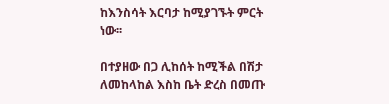ከእንስሳት እርባታ ከሚያገኙት ምርት ነው፡፡

በተያዘው በጋ ሊከሰት ከሚችል በሽታ ለመከላከል እስከ ቤት ድረስ በመጡ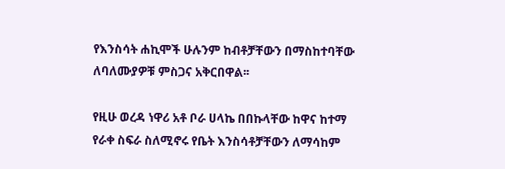የእንስሳት ሐኪሞች ሁሉንም ከብቶቻቸውን በማስከተባቸው ለባለሙያዎቹ ምስጋና አቅርበዋል፡፡

የዚሁ ወረዳ ነዋሪ አቶ ቦራ ሀላኬ በበኩላቸው ከዋና ከተማ የራቀ ስፍራ ስለሚኖሩ የቤት እንስሳቶቻቸውን ለማሳከም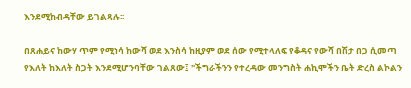እንደሚከብዳቸው ይገልጻሉ፡፡

በጸሐይና ከውሃ ጥም የሚነሳ ከውሻ ወደ እንስሳ ከዚያም ወደ ሰው የሚተላለፍ የቆዳና የውሻ በሽታ በጋ ሲመጣ የእለት ከእለት ስጋት እንደሚሆንባቸው ገልጸው፤ "ችግራችንን የተረዳው መንግስት ሐኪሞችን ቤት ድረስ ልኮልን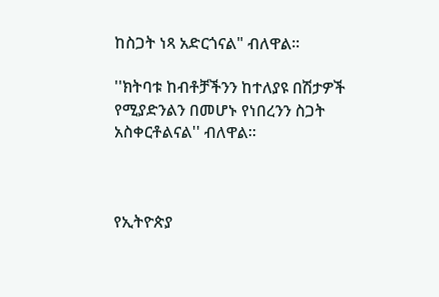ከስጋት ነጻ አድርጎናል" ብለዋል፡፡

''ክትባቱ ከብቶቻችንን ከተለያዩ በሽታዎች የሚያድንልን በመሆኑ የነበረንን ስጋት አስቀርቶልናል'' ብለዋል፡፡



የኢትዮጵያ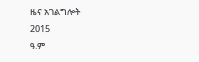ዜና አገልግሎት
2015
ዓ.ም